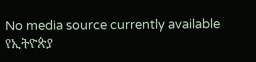No media source currently available
የኢትዮጵያ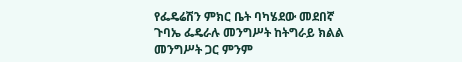የፌዴሬሽን ምክር ቤት ባካሄደው መደበኛ ጉባኤ ፌዴራሉ መንግሥት ከትግራይ ክልል መንግሥት ጋር ምንም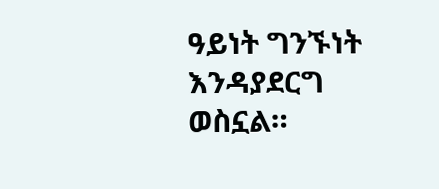ዓይነት ግንኙነት እንዳያደርግ ወስኗል።